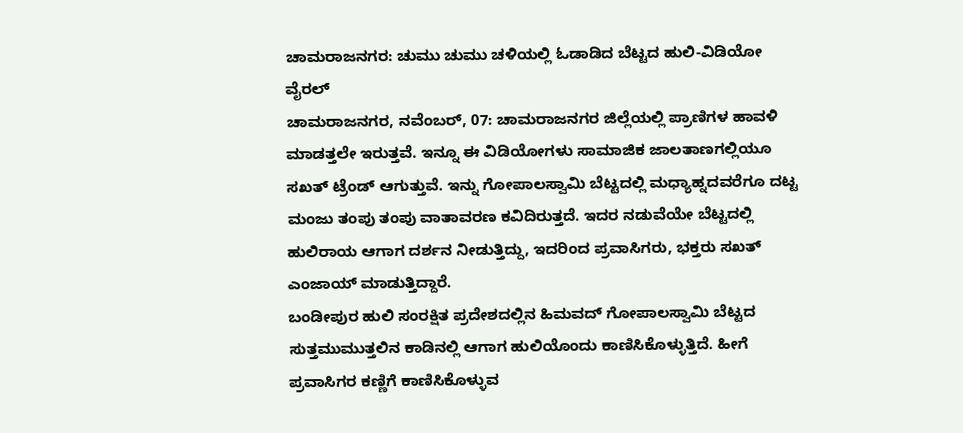ಚಾಮರಾಜನಗರ: ಚುಮು ಚುಮು ಚಳಿಯಲ್ಲಿ ಓಡಾಡಿದ ಬೆಟ್ಟದ ಹುಲಿ-ವಿಡಿಯೋ ವೈರಲ್
ಚಾಮರಾಜನಗರ, ನವೆಂಬರ್, 07: ಚಾಮರಾಜನಗರ ಜಿಲ್ಲೆಯಲ್ಲಿ ಪ್ರಾಣಿಗಳ ಹಾವಳಿ ಮಾಡತ್ತಲೇ ಇರುತ್ತವೆ. ಇನ್ನೂ ಈ ವಿಡಿಯೋಗಳು ಸಾಮಾಜಿಕ ಜಾಲತಾಣಗಲ್ಲಿಯೂ ಸಖತ್ ಟ್ರೆಂಡ್ ಆಗುತ್ತುವೆ. ಇನ್ನು ಗೋಪಾಲಸ್ವಾಮಿ ಬೆಟ್ಟದಲ್ಲಿ ಮಧ್ಯಾಹ್ನದವರೆಗೂ ದಟ್ಟ ಮಂಜು ತಂಪು ತಂಪು ವಾತಾವರಣ ಕವಿದಿರುತ್ತದೆ. ಇದರ ನಡುವೆಯೇ ಬೆಟ್ಟದಲ್ಲಿ ಹುಲಿರಾಯ ಆಗಾಗ ದರ್ಶನ ನೀಡುತ್ತಿದ್ದು, ಇದರಿಂದ ಪ್ರವಾಸಿಗರು, ಭಕ್ತರು ಸಖತ್ ಎಂಜಾಯ್ ಮಾಡುತ್ತಿದ್ದಾರೆ.
ಬಂಡೀಪುರ ಹುಲಿ ಸಂರಕ್ಷಿತ ಪ್ರದೇಶದಲ್ಲಿನ ಹಿಮವದ್ ಗೋಪಾಲಸ್ವಾಮಿ ಬೆಟ್ಟದ ಸುತ್ತಮುಮುತ್ತಲಿನ ಕಾಡಿನಲ್ಲಿ ಆಗಾಗ ಹುಲಿಯೊಂದು ಕಾಣಿಸಿಕೊಳ್ಳುತ್ತಿದೆ. ಹೀಗೆ ಪ್ರವಾಸಿಗರ ಕಣ್ಣಿಗೆ ಕಾಣಿಸಿಕೊಳ್ಳುವ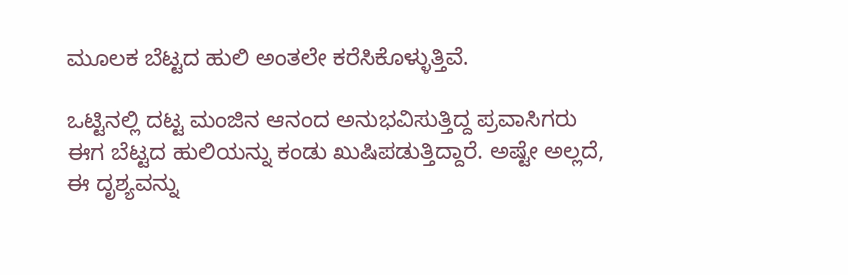ಮೂಲಕ ಬೆಟ್ಟದ ಹುಲಿ ಅಂತಲೇ ಕರೆಸಿಕೊಳ್ಳುತ್ತಿವೆ.

ಒಟ್ಟಿನಲ್ಲಿ ದಟ್ಟ ಮಂಜಿನ ಆನಂದ ಅನುಭವಿಸುತ್ತಿದ್ದ ಪ್ರವಾಸಿಗರು ಈಗ ಬೆಟ್ಟದ ಹುಲಿಯನ್ನು ಕಂಡು ಖುಷಿಪಡುತ್ತಿದ್ದಾರೆ. ಅಷ್ಟೇ ಅಲ್ಲದೆ, ಈ ದೃಶ್ಯವನ್ನು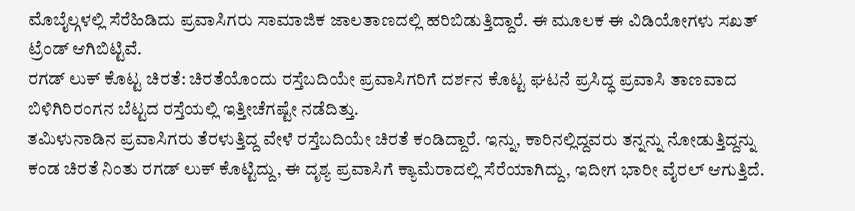ಮೊಬೈಲ್ಗಳಲ್ಲಿ ಸೆರೆಹಿಡಿದು ಪ್ರವಾಸಿಗರು ಸಾಮಾಜಿಕ ಜಾಲತಾಣದಲ್ಲಿ ಹರಿಬಿಡುತ್ತಿದ್ದಾರೆ. ಈ ಮೂಲಕ ಈ ವಿಡಿಯೋಗಳು ಸಖತ್ ಟ್ರೆಂಡ್ ಆಗಿಬಿಟ್ಟಿವೆ.
ರಗಡ್ ಲುಕ್ ಕೊಟ್ಟ ಚಿರತೆ: ಚಿರತೆಯೊಂದು ರಸ್ತೆಬದಿಯೇ ಪ್ರವಾಸಿಗರಿಗೆ ದರ್ಶನ ಕೊಟ್ಟ ಘಟನೆ ಪ್ರಸಿದ್ಧ ಪ್ರವಾಸಿ ತಾಣವಾದ ಬಿಳಿಗಿರಿರಂಗನ ಬೆಟ್ಟದ ರಸ್ತೆಯಲ್ಲಿ ಇತ್ತೀಚೆಗಷ್ಟೇ ನಡೆದಿತ್ತು.
ತಮಿಳುನಾಡಿನ ಪ್ರವಾಸಿಗರು ತೆರಳುತ್ತಿದ್ದ ವೇಳೆ ರಸ್ತೆಬದಿಯೇ ಚಿರತೆ ಕಂಡಿದ್ದಾರೆ. ಇನ್ನು, ಕಾರಿನಲ್ಲಿದ್ದವರು ತನ್ನನ್ನು ನೋಡುತ್ತಿದ್ದನ್ನು ಕಂಡ ಚಿರತೆ ನಿಂತು ರಗಡ್ ಲುಕ್ ಕೊಟ್ಟಿದ್ದು, ಈ ದೃಶ್ಯ ಪ್ರವಾಸಿಗೆ ಕ್ಯಾಮೆರಾದಲ್ಲಿ ಸೆರೆಯಾಗಿದ್ದು, ಇದೀಗ ಭಾರೀ ವೈರಲ್ ಆಗುತ್ತಿದೆ.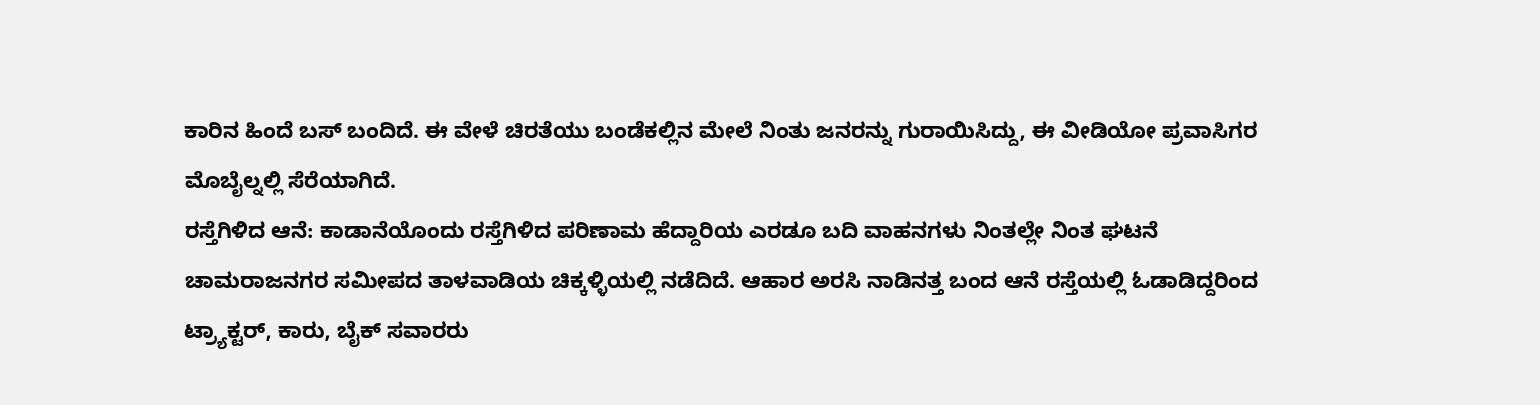ಕಾರಿನ ಹಿಂದೆ ಬಸ್ ಬಂದಿದೆ. ಈ ವೇಳೆ ಚಿರತೆಯು ಬಂಡೆಕಲ್ಲಿನ ಮೇಲೆ ನಿಂತು ಜನರನ್ನು ಗುರಾಯಿಸಿದ್ದು, ಈ ವೀಡಿಯೋ ಪ್ರವಾಸಿಗರ ಮೊಬೈಲ್ನಲ್ಲಿ ಸೆರೆಯಾಗಿದೆ.
ರಸ್ತೆಗಿಳಿದ ಆನೆ: ಕಾಡಾನೆಯೊಂದು ರಸ್ತೆಗಿಳಿದ ಪರಿಣಾಮ ಹೆದ್ದಾರಿಯ ಎರಡೂ ಬದಿ ವಾಹನಗಳು ನಿಂತಲ್ಲೇ ನಿಂತ ಘಟನೆ ಚಾಮರಾಜನಗರ ಸಮೀಪದ ತಾಳವಾಡಿಯ ಚಿಕ್ಕಳ್ಳಿಯಲ್ಲಿ ನಡೆದಿದೆ. ಆಹಾರ ಅರಸಿ ನಾಡಿನತ್ತ ಬಂದ ಆನೆ ರಸ್ತೆಯಲ್ಲಿ ಓಡಾಡಿದ್ದರಿಂದ ಟ್ರ್ಯಾಕ್ಟರ್, ಕಾರು, ಬೈಕ್ ಸವಾರರು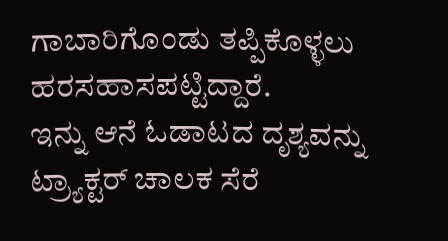ಗಾಬಾರಿಗೊಂಡು ತಪ್ಪಿಕೊಳ್ಳಲು ಹರಸಹಾಸಪಟ್ಟಿದ್ದಾರೆ.
ಇನ್ನು ಆನೆ ಓಡಾಟದ ದೃಶ್ಯವನ್ನು ಟ್ರ್ಯಾಕ್ಟರ್ ಚಾಲಕ ಸೆರೆ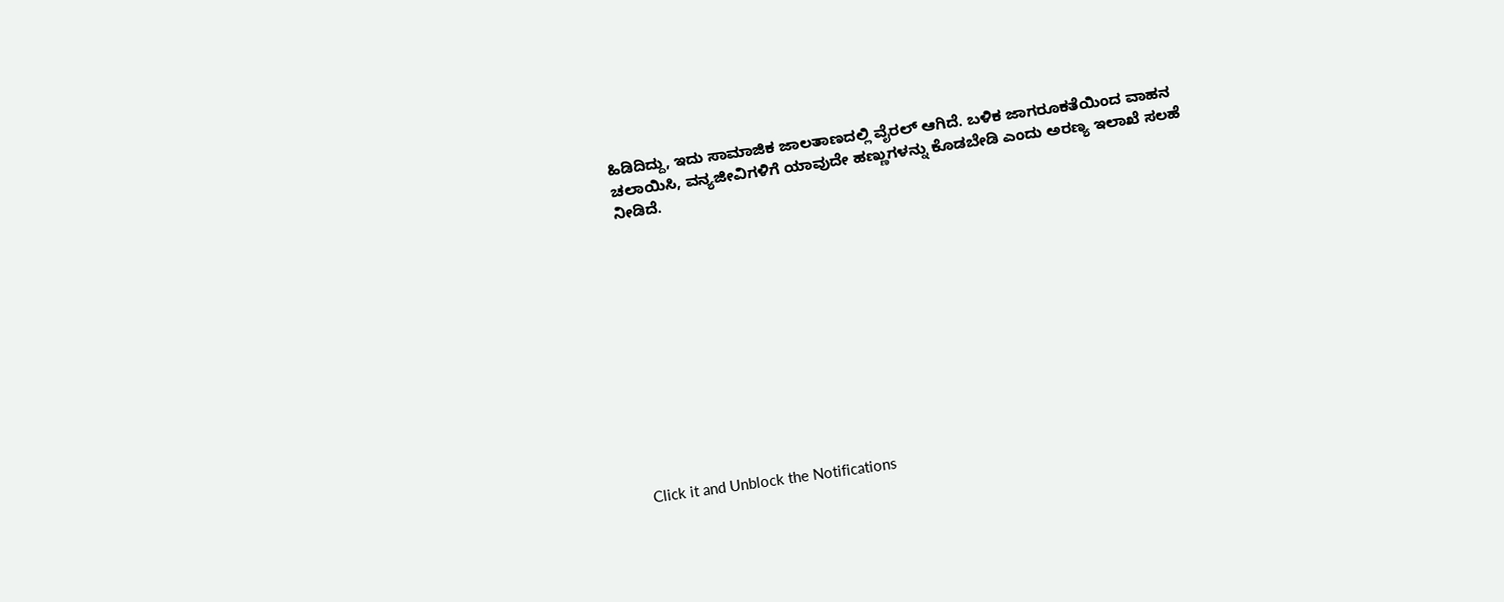ಹಿಡಿದಿದ್ದು, ಇದು ಸಾಮಾಜಿಕ ಜಾಲತಾಣದಲ್ಲಿ ವೈರಲ್ ಆಗಿದೆ. ಬಳಿಕ ಜಾಗರೂಕತೆಯಿಂದ ವಾಹನ ಚಲಾಯಿಸಿ, ವನ್ಯಜೀವಿಗಳಿಗೆ ಯಾವುದೇ ಹಣ್ಣುಗಳನ್ನು ಕೊಡಬೇಡಿ ಎಂದು ಅರಣ್ಯ ಇಲಾಖೆ ಸಲಹೆ ನೀಡಿದೆ.












Click it and Unblock the Notifications